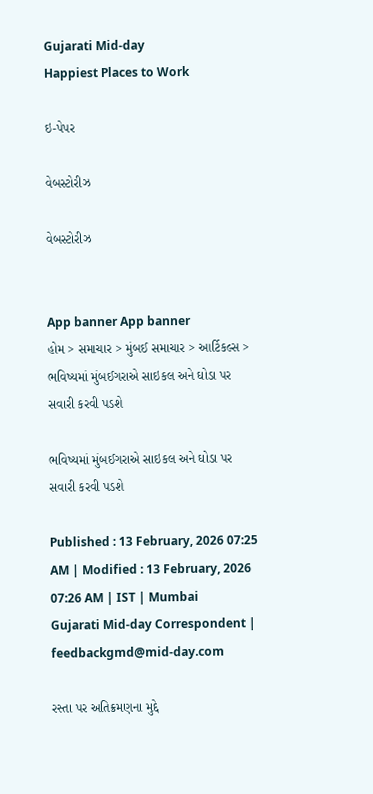Gujarati Mid-day
Happiest Places to Work

ઇ-પેપર

વેબસ્ટોરીઝ

વેબસ્ટોરીઝ


App banner App banner
હોમ > સમાચાર > મુંબઈ સમાચાર > આર્ટિકલ્સ > ભવિષ્યમાં મુંબઈગરાએ સાઇકલ અને ઘોડા પર સવારી કરવી પડશે

ભવિષ્યમાં મુંબઈગરાએ સાઇકલ અને ઘોડા પર સવારી કરવી પડશે

Published : 13 February, 2026 07:25 AM | Modified : 13 February, 2026 07:26 AM | IST | Mumbai
Gujarati Mid-day Correspondent | feedbackgmd@mid-day.com

રસ્તા પર અતિક્રમણના મુદ્દે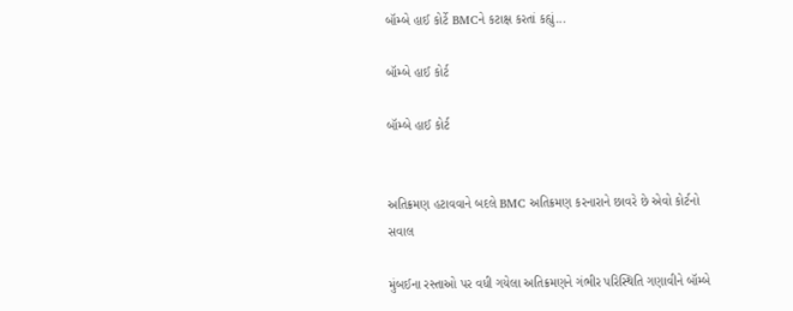બૉમ્બે હાઈ કોર્ટે BMCને કટાક્ષ કરતાં કહ્યું...

બૉમ્બે હાઈ કોર્ટ

બૉમ્બે હાઈ કોર્ટ


અતિક્રમણ હટાવવાને બદલે BMC અતિક્રમણ કરનારાને છાવરે છે એવો કોર્ટનો સવાલ

મુંબઈના રસ્તાઓ પર વધી ગયેલા અતિક્રમણને ગંભીર પરિસ્થિતિ ગણાવીને બૉમ્બે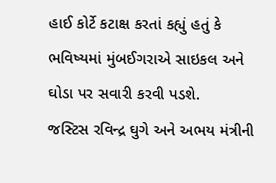હાઈ કોર્ટે કટાક્ષ કરતાં કહ્યું હતું કે ભવિષ્યમાં મુંબઈગરાએ સાઇકલ અને ઘોડા પર સવારી કરવી પડશે.
જસ્ટિસ રવિન્દ્ર ઘુગે અને અભય મંત્રીની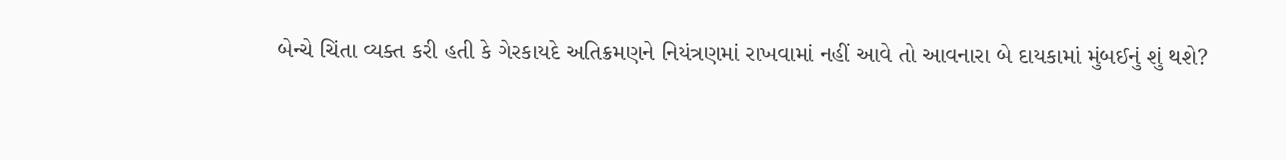બેન્ચે ચિંતા વ્યક્ત કરી હતી કે ગેરકાયદે અતિક્રમણને નિયંત્રણમાં રાખવામાં નહીં આવે તો આવનારા બે દાયકામાં મુંબઈનું શું થશે?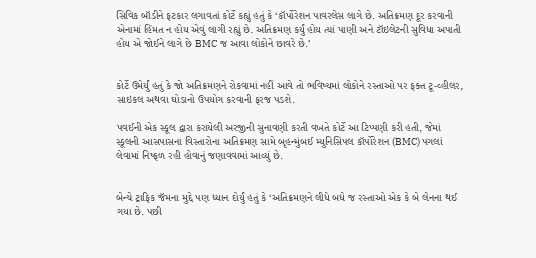સિવિક બૉડીને ફટકાર લગાવતાં કોર્ટે કહ્યું હતું કે ‘કૉર્પોરેશન પાવરલેસ લાગે છે. અતિક્રમણ દૂર કરવાની એનામાં હિંમત ન હોય એવું લાગી રહ્યું છે. અતિક્રમણ કર્યું હોય ત્યાં પાણી અને ટૉઇલેટની સુવિધા અપાતી હોય એ જોઈને લાગે છે BMC જ આવા લોકોને છાવરે છે.’


કોર્ટે ઉમેર્યું હતું કે જો અતિક્રમણને રોકવામાં નહીં આવે તો ભવિષ્યમાં લોકોને રસ્તાઓ પર ફક્ત ટૂ-વ્હીલર, સાઇકલ અથવા ઘોડાનો ઉપયોગ કરવાની ફરજ પડશે.

પવઈની એક સ્કૂલ દ્વારા કરાયેલી અરજીની સુનાવણી કરતી વખતે કોર્ટે આ ટિપ્પણી કરી હતી, જેમાં સ્કૂલની આસપાસના વિસ્તારોના અતિક્રમણ સામે બૃહન્મુંબઈ મ્યુનિસિપલ કૉર્પોરેશન (BMC) પગલાં લેવામાં નિષ્ફળ રહી હોવાનું જણાવવામાં આવ્યું છે.


બેન્ચે ટ્રાફિક જૅમના મુદ્દે પણ ધ્યાન દોર્યું હતું કે ‘અતિક્રમણને લીધે બધે જ રસ્તાઓ એક કે બે લેનના થઈ ગયા છે. પછી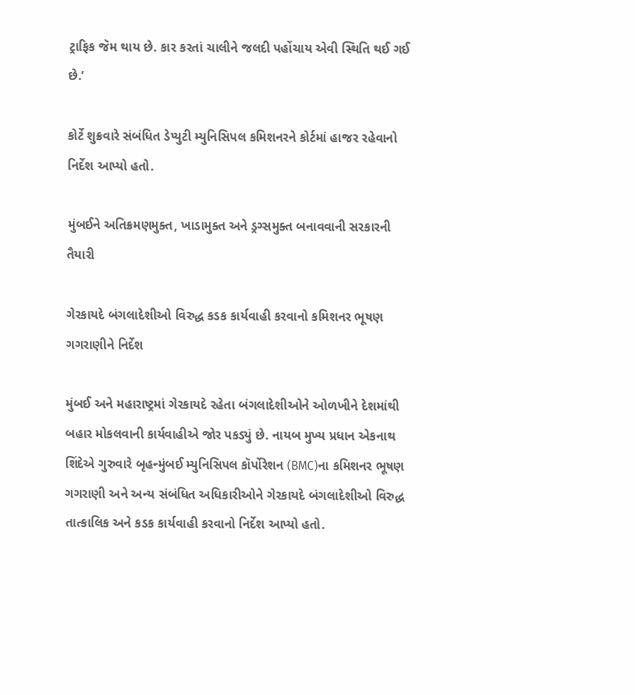ટ્રાફિક જૅમ થાય છે. કાર કરતાં ચાલીને જલદી પહોંચાય એવી સ્થિતિ થઈ ગઈ છે.’

કોર્ટે શુક્રવારે સંબંધિત ડેપ્યુટી મ્યુનિસિપલ કમિશનરને કોર્ટમાં હાજર રહેવાનો નિર્દેશ આપ્યો હતો.

મુંબઈને અતિક્રમણમુક્ત, ખાડામુક્ત અને ડ્રગ્સમુક્ત બનાવવાની સરકારની તૈયારી

ગેરકાયદે બંગલાદેશીઓ વિરુદ્ધ કડક કાર્યવાહી કરવાનો કમિશનર ભૂષણ ગગરાણીને નિર્દેશ

મુંબઈ અને મહારાષ્ટ્રમાં ગેરકાયદે રહેતા બંગલાદેશીઓને ઓળખીને દેશમાંથી બહાર મોકલવાની કાર્યવાહીએ જોર પકડ્યું છે. નાયબ મુખ્ય પ્રધાન એકનાથ શિંદેએ ગુરુવારે બૃહન્મુંબઈ મ્યુનિસિપલ કૉર્પોરેશન (BMC)ના કમિશનર ભૂષણ ગગરાણી અને અન્ય સંબંધિત અધિકારીઓને ગેરકાયદે બંગલાદેશીઓ વિરુદ્ધ તાત્કાલિક અને કડક કાર્યવાહી કરવાનો નિર્દેશ આપ્યો હતો.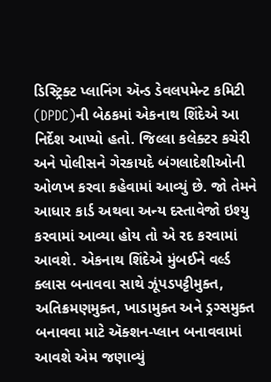ડિસ્ટ્રિક્ટ પ્લાનિંગ ઍન્ડ ડેવલપમેન્ટ કમિટી (DPDC)ની બેઠકમાં એકનાથ શિંદેએ આ નિર્દેશ આપ્યો હતો. જિલ્લા કલેક્ટર કચેરી અને પોલીસને ગેરકાયદે બંગલાદેશીઓની ઓળખ કરવા કહેવામાં આવ્યું છે. જો તેમને આધાર કાર્ડ અથવા અન્ય દસ્તાવેજો ઇશ્યુ કરવામાં આવ્યા હોય તો એ રદ કરવામાં આવશે. એકનાથ શિંદેએ મુંબઈને વર્લ્ડ ક્લાસ બનાવવા સાથે ઝૂંપડપટ્ટીમુક્ત, અતિક્રમણમુક્ત, ખાડામુક્ત અને ડ્રગ્સમુક્ત બનાવવા માટે ઍક્શન-પ્લાન બનાવવામાં આવશે એમ જણાવ્યું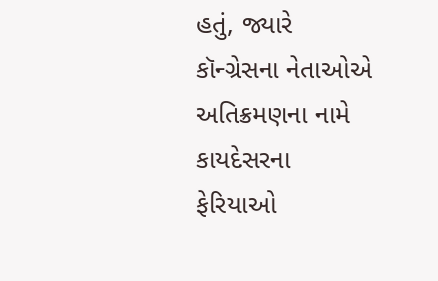હતું, જ્યારે કૉન્ગ્રેસના નેતાઓએ અતિક્રમણના નામે કાયદેસરના ફેરિયાઓ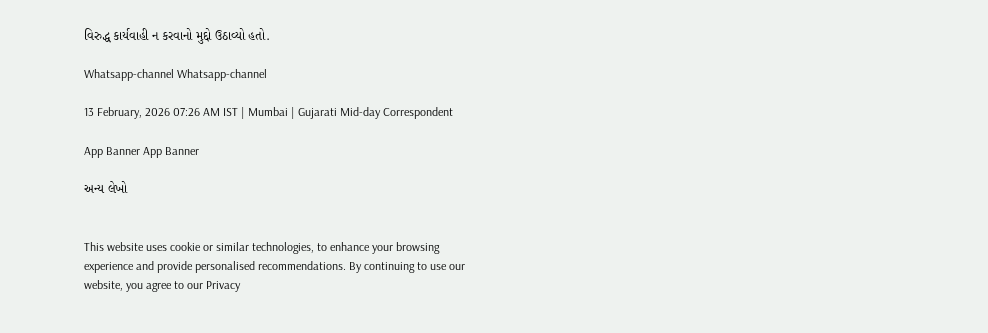વિરુદ્ધ કાર્યવાહી ન કરવાનો મુદ્દો ઉઠાવ્યો હતો.

Whatsapp-channel Whatsapp-channel

13 February, 2026 07:26 AM IST | Mumbai | Gujarati Mid-day Correspondent

App Banner App Banner

અન્ય લેખો


This website uses cookie or similar technologies, to enhance your browsing experience and provide personalised recommendations. By continuing to use our website, you agree to our Privacy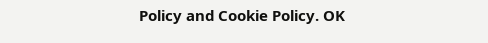Policy and Cookie Policy. OK